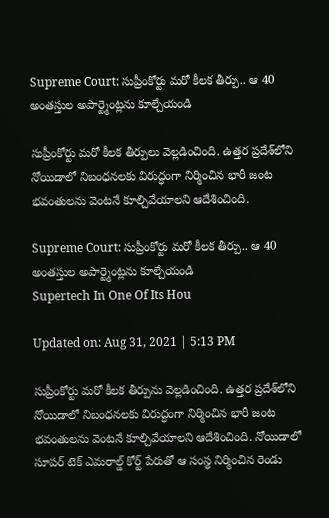Supreme Court: సుప్రీంకోర్టు మరో కీలక తీర్పు.. ఆ 40 అంతస్తుల అపార్ట్మెంట్లను కూల్చేయండి

సుప్రీంకోర్టు మరో కీలక తీర్పులు వెల్లడించింది. ఉత్తర ప్రదేశ్‌లోని నోయిడాలో నిబంధనలకు విరుద్ధంగా నిర్మించిన భారీ జంట భవంతులను వెంటనే కూల్చివేయాలని ఆదేశించింది.

Supreme Court: సుప్రీంకోర్టు మరో కీలక తీర్పు.. ఆ 40 అంతస్తుల అపార్ట్మెంట్లను కూల్చేయండి
Supertech In One Of Its Hou

Updated on: Aug 31, 2021 | 5:13 PM

సుప్రీంకోర్టు మరో కీలక తీర్పును వెల్లడించింది. ఉత్తర ప్రదేశ్‌లోని నోయిడాలో నిబంధనలకు విరుద్ధంగా నిర్మించిన భారీ జంట భవంతులను వెంటనే కూల్చివేయాలని ఆదేశించింది. నోయిడాలో సూపర్ టెక్ ఎమరాల్డ్ కోర్ట్ పేరుతో ఆ సంస్థ నిర్మించిన రెండు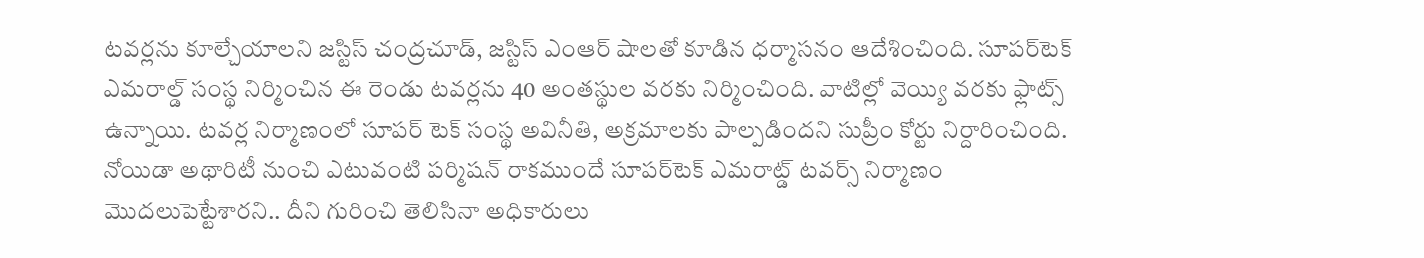టవర్లను కూల్చేయాలని జస్టిస్ చంద్రచూడ్, జస్టిస్ ఎంఆర్ షాలతో కూడిన ధర్మాసనం ఆదేశించింది. సూపర్‌‌టెక్ ఎమరాల్డ్‌ సంస్థ నిర్మించిన ఈ రెండు టవర్లను 40 అంతస్థుల వరకు నిర్మించింది. వాటిల్లో వెయ్యి వరకు ఫ్లాట్స్ ఉన్నాయి. టవర్ల నిర్మాణంలో సూపర్ టెక్ సంస్థ అవినీతి, అక్రమాలకు పాల్పడిందని సుప్రీం కోర్టు నిర్దారించింది. నోయిడా అథారిటీ నుంచి ఎటువంటి పర్మిషన్ రాకముందే సూపర్‌‌టెక్ ఎమరాట్డ్‌ టవర్స్‌ నిర్మాణం మొదలుపెట్టేశారని.. దీని గురించి తెలిసినా అధికారులు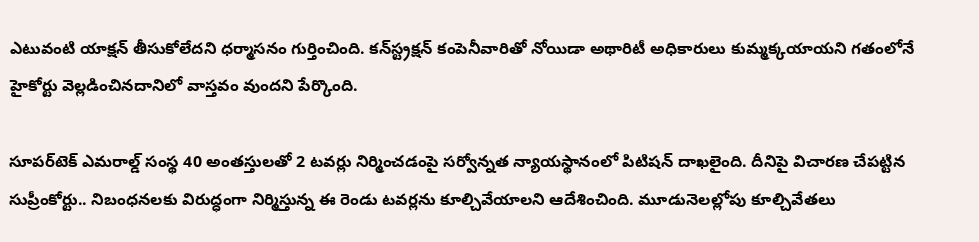ఎటువంటి యాక్షన్ తీసుకోలేదని ధర్మాసనం గుర్తించింది. కన్‌స్ట్రక్షన్ కంపెనీవారితో నోయిడా అథారిటీ అధికారులు కుమ్మక్కయాయని గతంలోనే హైకోర్టు వెల్లడించినదానిలో వాస్తవం వుందని పేర్కొంది.

సూపర్‌టెక్‌ ఎమరాల్డ్‌ సంస్థ 40 అంతస్తులతో 2 టవర్లు నిర్మించడంపై సర్వోన్నత న్యాయస్థానంలో పిటిషన్‌ దాఖలైంది. దీనిపై విచారణ చేపట్టిన సుప్రీంకోర్టు.. నిబంధనలకు విరుద్ధంగా నిర్మిస్తున్న ఈ రెండు టవర్లను కూల్చివేయాలని ఆదేశించింది. మూడునెలల్లోపు కూల్చివేతలు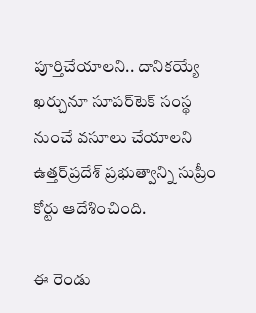పూర్తిచేయాలని.. దానికయ్యే ఖర్చునూ సూపర్‌టెక్‌ సంస్థ నుంచే వసూలు చేయాలని ఉత్తర్‌ప్రదేశ్‌ ప్రభుత్వాన్ని సుప్రీం కోర్టు ఆదేశించింది.

ఈ రెండు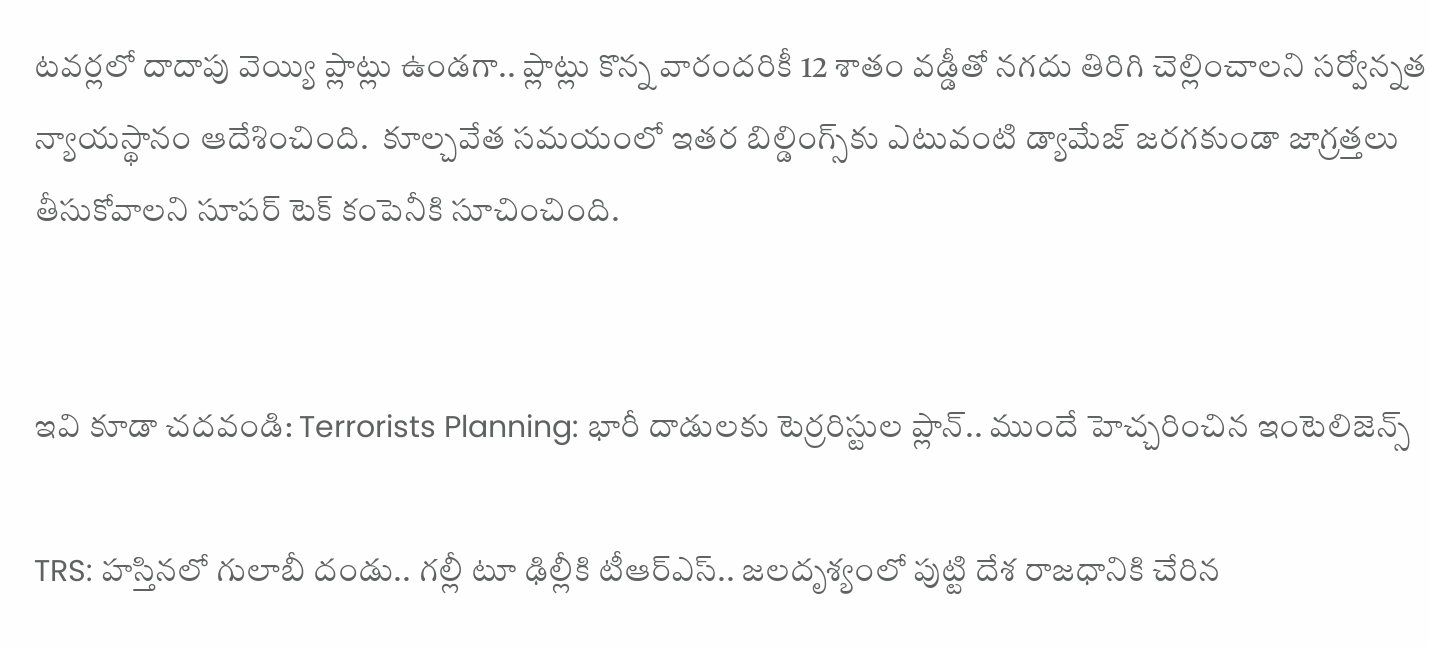టవర్లలో దాదాపు వెయ్యి ప్లాట్లు ఉండగా.. ప్లాట్లు కొన్న వారందరికీ 12 శాతం వడ్డీతో నగదు తిరిగి చెల్లించాలని సర్వోన్నత న్యాయస్థానం ఆదేశించింది.  కూల్చవేత సమయంలో ఇతర బిల్డింగ్స్‌కు ఎటువంటి డ్యామేజ్ జరగకుండా జాగ్రత్తలు తీసుకోవాలని సూపర్‌‌ టెక్‌ కంపెనీకి సూచించింది.


ఇవి కూడా చదవండి: Terrorists Planning: భారీ దాడులకు టెర్రరిస్టుల ప్లాన్.. ముందే హెచ్చరించిన ఇంటెలిజెన్స్

TRS: హ‌స్తినలో గులాబీ దండు.. గల్లీ టూ ఢిల్లీకి టీఆర్ఎస్.. జలదృశ్యంలో పుట్టి దేశ రాజ‌ధానికి చేరిన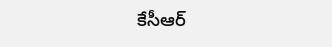కేసీఆర్‌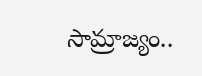సామ్రాజ్యం..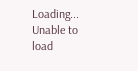Loading...
Unable to load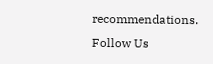recommendations.
Follow Us